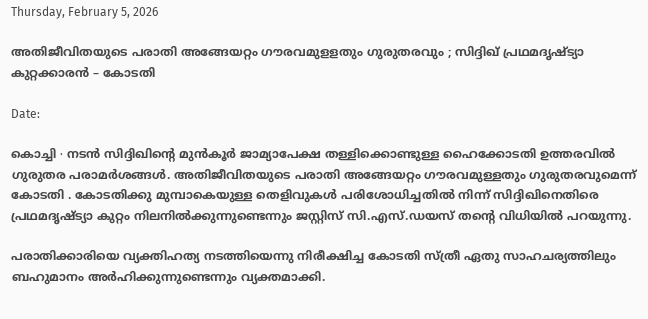Thursday, February 5, 2026

അതിജീവിതയുടെ പരാതി അങ്ങേയറ്റം ഗൗരവമുളളതും ഗുരുതരവും ; സിദ്ദിഖ് പ്രഥമദൃഷ്ട്യാ കുറ്റക്കാരൻ – കോടതി

Date:

കൊച്ചി ∙ നടൻ സിദ്ദിഖിന്റെ മുൻ‍കൂർ ജാമ്യാപേക്ഷ തള്ളിക്കൊണ്ടുള്ള ഹൈക്കോടതി ഉത്തരവിൽ ഗുരുതര പരാമർശങ്ങൾ. അതിജീവിതയുടെ പരാതി അങ്ങേയറ്റം ഗൗരവമുള്ളതും ഗുരുതരവുമെന്ന് കോടതി . കോടതിക്കു മുമ്പാകെയുള്ള തെളിവുകൾ പരിശോധിച്ചതിൽ നിന്ന് സിദ്ദിഖിനെതിരെ പ്രഥമദൃഷ്ട്യാ കുറ്റം നിലനിൽക്കുന്നുണ്ടെന്നും ജസ്റ്റിസ് സി.എസ്.ഡയസ് തന്റെ വിധിയിൽ പറയുന്നു.

പരാതിക്കാരിയെ വ്യക്തിഹത്യ നടത്തിയെന്നു നിരീക്ഷിച്ച കോടതി സ്ത്രീ ഏതു സാഹചര്യത്തിലും ബഹുമാനം അർഹിക്കുന്നുണ്ടെന്നും വ്യക്തമാക്കി.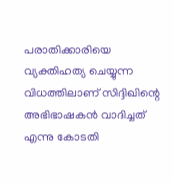പരാതിക്കാരിയെ വ്യക്തിഹത്യ ചെയ്യുന്ന വിധത്തിലാണ് സിദ്ദിഖിന്റെ അഭിഭാഷകൻ വാദിച്ചത് എന്നു കോടതി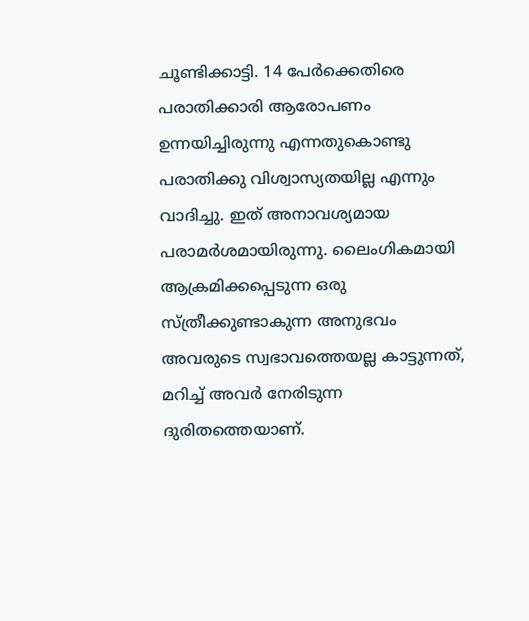ചൂണ്ടിക്കാട്ടി. 14 പേർക്കെതിരെ പരാതിക്കാരി ആരോപണം ഉന്നയിച്ചിരുന്നു എന്നതുകൊണ്ടു പരാതിക്കു വിശ്വാസ്യതയില്ല എന്നും വാദിച്ചു. ഇത് അനാവശ്യമായ പരാമർശമായിരുന്നു. ലൈംഗികമായി ആക്രമിക്കപ്പെടുന്ന ഒരു സ്ത്രീക്കുണ്ടാകുന്ന അനുഭവം അവരുടെ സ്വഭാവത്തെയല്ല കാട്ടുന്നത്, മറിച്ച് അവർ നേരിടുന്ന ദുരിതത്തെയാണ്.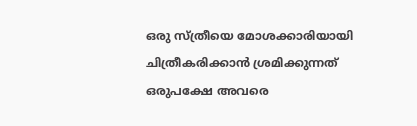ഒരു സ്ത്രീയെ മോശക്കാരിയായി ചിത്രീകരിക്കാൻ ശ്രമിക്കുന്നത് ഒരുപക്ഷേ അവരെ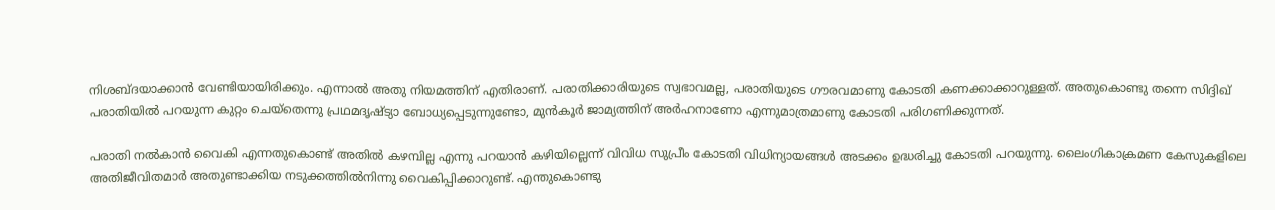നിശബ്ദയാക്കാൻ വേണ്ടിയായിരിക്കും. എന്നാൽ അതു നിയമത്തിന് എതിരാണ്. പരാതിക്കാരിയുടെ സ്വഭാവമല്ല, പരാതിയുടെ ഗൗരവമാണു കോടതി കണക്കാക്കാറുള്ളത്. അതുകൊണ്ടു തന്നെ സിദ്ദിഖ് പരാതിയിൽ പറയുന്ന കുറ്റം ചെയ്തെന്നു പ്രഥമദൃഷ്ട്യാ ബോധ്യപ്പെടുന്നുണ്ടോ, മുൻകൂർ ജാമ്യത്തിന് അർഹനാണോ എന്നുമാത്രമാണു കോടതി പരിഗണിക്കുന്നത്.

പരാതി നൽകാൻ വൈകി എന്നതുകൊണ്ട് അതിൽ കഴമ്പില്ല എന്നു പറയാൻ കഴിയില്ലെന്ന് വിവിധ സുപ്രീം കോടതി വിധിന്യായങ്ങൾ അടക്കം ഉദ്ധരിച്ചു കോടതി പറയുന്നു. ലൈംഗികാക്രമണ കേസുകളിലെ അതിജീവിതമാർ‍ അതുണ്ടാക്കിയ നടുക്കത്തിൽനിന്നു വൈകിപ്പിക്കാറുണ്ട്. എന്തുകൊണ്ടു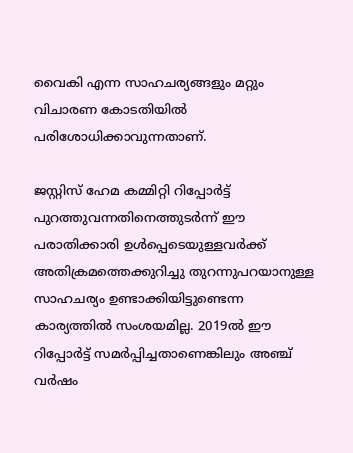വൈകി എന്ന സാഹചര്യങ്ങളും മറ്റും വിചാരണ കോടതിയിൽ പരിശോധിക്കാവുന്നതാണ്.

ജസ്റ്റിസ് ഹേമ കമ്മിറ്റി റിപ്പോർട്ട് പുറത്തുവന്നതിനെത്തുടർന്ന് ഈ പരാതിക്കാരി ഉൾപ്പെടെയുള്ളവർക്ക് അതിക്രമത്തെക്കുറിച്ചു തുറന്നുപറയാനുള്ള സാഹചര്യം ഉണ്ടാക്കിയിട്ടുണ്ടെന്ന കാര്യത്തിൽ സംശയമില്ല. 2019ൽ ഈ റിപ്പോർട്ട് സമർപ്പിച്ചതാണെങ്കിലും അഞ്ച് വർഷം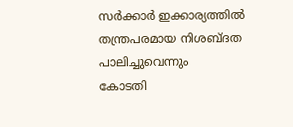സർക്കാർ ഇക്കാര്യത്തിൽ തന്ത്രപരമായ നിശബ്ദത പാലിച്ചുവെന്നും
കോടതി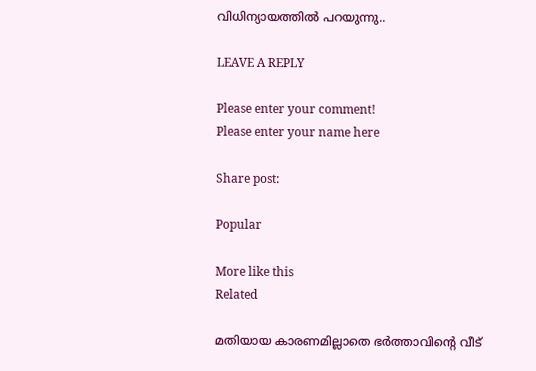വിധിന്യായത്തിൽ പറയുന്നു..

LEAVE A REPLY

Please enter your comment!
Please enter your name here

Share post:

Popular

More like this
Related

മതിയായ കാരണമില്ലാതെ ഭർത്താവിന്റെ വീട്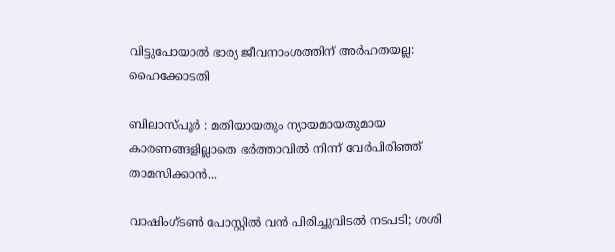വിട്ടുപോയാൽ ഭാര്യ ജീവനാംശത്തിന് അർഹതയല്ല: ഹൈക്കോടതി

ബിലാസ്പൂർ : മതിയായതും ന്യായമായതുമായ കാരണങ്ങളില്ലാതെ ഭർത്താവിൽ നിന്ന് വേർപിരിഞ്ഞ് താമസിക്കാൻ...

വാഷിംഗ്ടൺ പോസ്റ്റിൽ വൻ പിരിച്ചുവിടൽ നടപടി; ശശി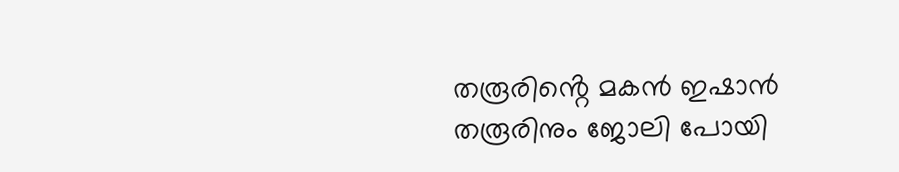തരൂരിൻ്റെ മകൻ ഇഷാൻ തരൂരിനും ജോലി പോയി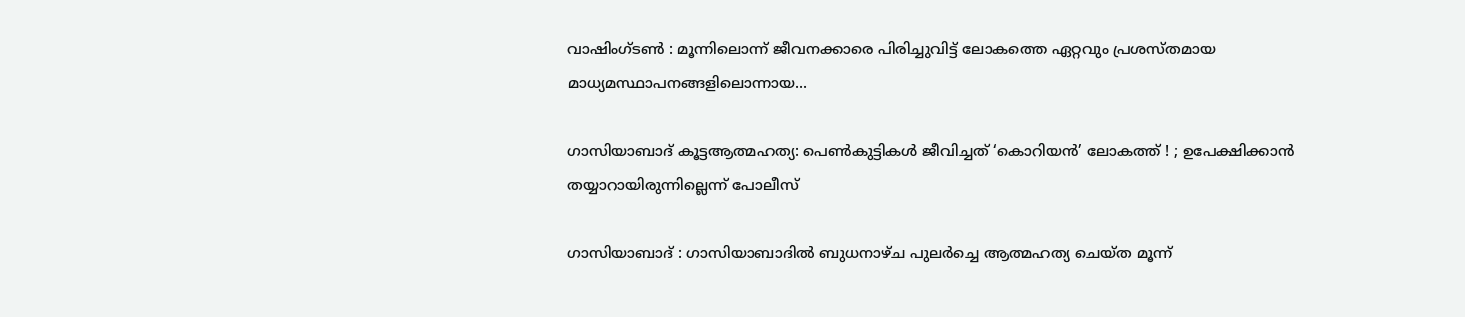വാഷിംഗ്ടൺ : മൂന്നിലൊന്ന് ജീവനക്കാരെ പിരിച്ചുവിട്ട് ലോകത്തെ ഏറ്റവും പ്രശസ്തമായ മാധ്യമസ്ഥാപനങ്ങളിലൊന്നായ...

ഗാസിയാബാദ് കൂട്ടആത്മഹത്യ: പെൺകുട്ടികൾ ജീവിച്ചത് ‘കൊറിയൻ’ ലോകത്ത് ! ; ഉപേക്ഷിക്കാൻ തയ്യാറായിരുന്നില്ലെന്ന് പോലീസ്

ഗാസിയാബാദ് : ഗാസിയാബാദിൽ ബുധനാഴ്ച പുലർച്ചെ ആത്മഹത്യ ചെയ്ത മൂന്ന്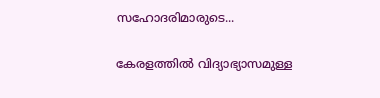സഹോദരിമാരുടെ...

കേരളത്തിൽ വിദ്യാഭ്യാസമുള്ള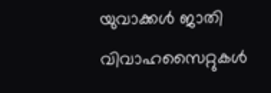യുവാക്കൾ ജാതി വിവാഹസൈറ്റുകൾ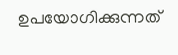ഉപയോഗിക്കുന്നത്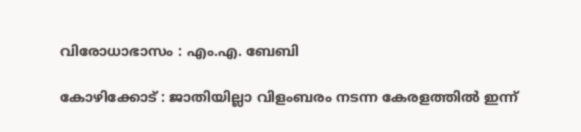വിരോധാഭാസം : എം.എ. ബേബി

കോഴിക്കോട് : ജാതിയില്ലാ വിളംബരം നടന്ന കേരളത്തിൽ ഇന്ന്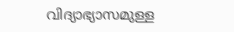വിദ്യാഭ്യാസമുള്ള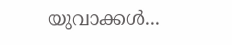യുവാക്കൾ...